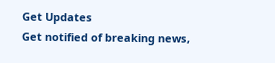Get Updates
Get notified of breaking news,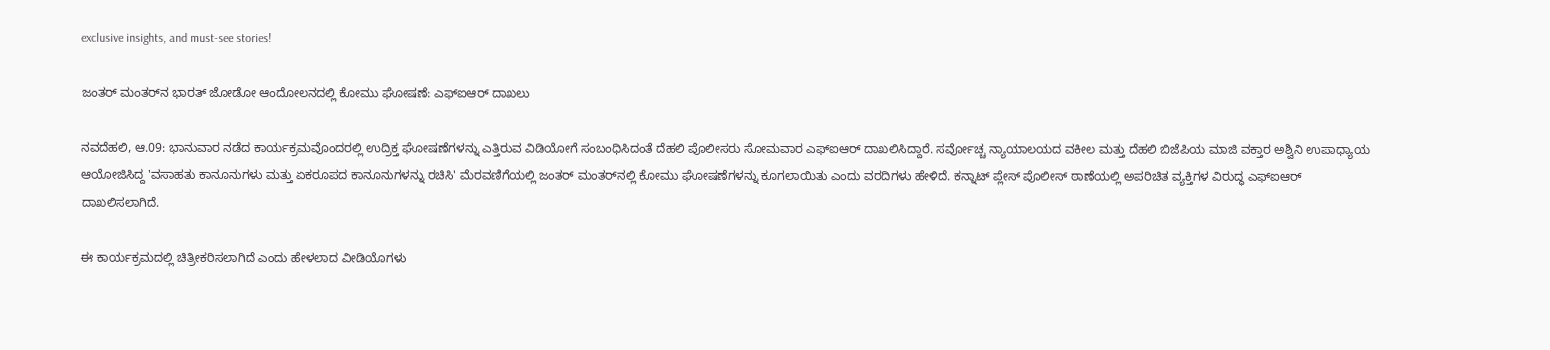exclusive insights, and must-see stories!

ಜಂತರ್‌ ಮಂತರ್‌ನ ಭಾರತ್‌ ಜೋಡೋ ಆಂದೋಲನದಲ್ಲಿ ಕೋಮು ಘೋಷಣೆ: ಎಫ್‌ಐಆರ್‌ ದಾಖಲು

ನವದೆಹಲಿ, ಆ.09: ಭಾನುವಾರ ನಡೆದ ಕಾರ್ಯಕ್ರಮವೊಂದರಲ್ಲಿ ಉದ್ರಿಕ್ತ ಘೋಷಣೆಗಳನ್ನು ಎತ್ತಿರುವ ವಿಡಿಯೋಗೆ ಸಂಬಂಧಿಸಿದಂತೆ ದೆಹಲಿ ಪೊಲೀಸರು ಸೋಮವಾರ ಎಫ್‌ಐಆರ್ ದಾಖಲಿಸಿದ್ದಾರೆ. ಸರ್ವೋಚ್ಚ ನ್ಯಾಯಾಲಯದ ವಕೀಲ ಮತ್ತು ದೆಹಲಿ ಬಿಜೆಪಿಯ ಮಾಜಿ ವಕ್ತಾರ ಅಶ್ವಿನಿ ಉಪಾಧ್ಯಾಯ ಆಯೋಜಿಸಿದ್ದ 'ವಸಾಹತು ಕಾನೂನುಗಳು ಮತ್ತು ಏಕರೂಪದ ಕಾನೂನುಗಳನ್ನು ರಚಿಸಿ' ಮೆರವಣಿಗೆಯಲ್ಲಿ ಜಂತರ್ ಮಂತರ್‌ನಲ್ಲಿ ಕೋಮು ಘೋಷಣೆಗಳನ್ನು ಕೂಗಲಾಯಿತು ಎಂದು ವರದಿಗಳು ಹೇಳಿದೆ. ಕನ್ನಾಟ್ ಪ್ಲೇಸ್ ಪೊಲೀಸ್ ಠಾಣೆಯಲ್ಲಿ ಅಪರಿಚಿತ ವ್ಯಕ್ತಿಗಳ ವಿರುದ್ಧ ಎಫ್ಐಆರ್ ದಾಖಲಿಸಲಾಗಿದೆ.

ಈ ಕಾರ್ಯಕ್ರಮದಲ್ಲಿ ಚಿತ್ರೀಕರಿಸಲಾಗಿದೆ ಎಂದು ಹೇಳಲಾದ ವೀಡಿಯೊಗಳು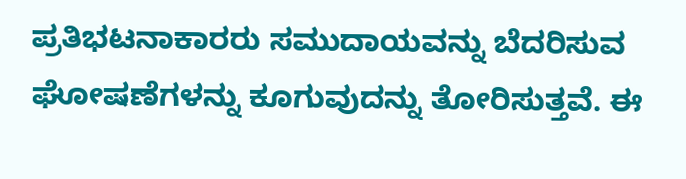ಪ್ರತಿಭಟನಾಕಾರರು ಸಮುದಾಯವನ್ನು ಬೆದರಿಸುವ ಘೋಷಣೆಗಳನ್ನು ಕೂಗುವುದನ್ನು ತೋರಿಸುತ್ತವೆ. ಈ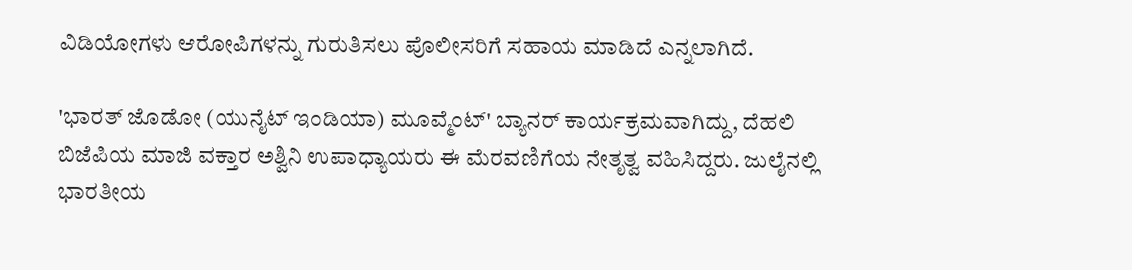ವಿಡಿಯೋಗಳು ಆರೋಪಿಗಳನ್ನು ಗುರುತಿಸಲು ಪೊಲೀಸರಿಗೆ ಸಹಾಯ ಮಾಡಿದೆ ಎನ್ನಲಾಗಿದೆ.

'ಭಾರತ್ ಜೊಡೋ (ಯುನೈಟ್ ಇಂಡಿಯಾ) ಮೂವ್ಮೆಂಟ್' ಬ್ಯಾನರ್ ಕಾರ್ಯಕ್ರಮವಾಗಿದ್ದು, ದೆಹಲಿ ಬಿಜೆಪಿಯ ಮಾಜಿ ವಕ್ತಾರ ಅಶ್ವಿನಿ ಉಪಾಧ್ಯಾಯರು ಈ ಮೆರವಣಿಗೆಯ ನೇತೃತ್ವ ವಹಿಸಿದ್ದರು. ಜುಲೈನಲ್ಲಿ ಭಾರತೀಯ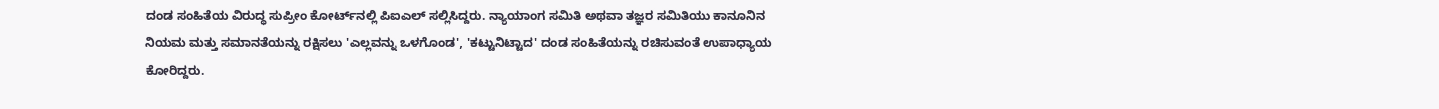ದಂಡ ಸಂಹಿತೆಯ ವಿರುದ್ಧ ಸುಪ್ರೀಂ ಕೋರ್ಟ್‌ನಲ್ಲಿ ಪಿಐಎಲ್ ಸಲ್ಲಿಸಿದ್ದರು. ನ್ಯಾಯಾಂಗ ಸಮಿತಿ ಅಥವಾ ತಜ್ಞರ ಸಮಿತಿಯು ಕಾನೂನಿನ ನಿಯಮ ಮತ್ತು ಸಮಾನತೆಯನ್ನು ರಕ್ಷಿಸಲು 'ಎಲ್ಲವನ್ನು ಒಳಗೊಂಡ', 'ಕಟ್ಟುನಿಟ್ಟಾದ' ದಂಡ ಸಂಹಿತೆಯನ್ನು ರಚಿಸುವಂತೆ ಉಪಾಧ್ಯಾಯ ಕೋರಿದ್ದರು.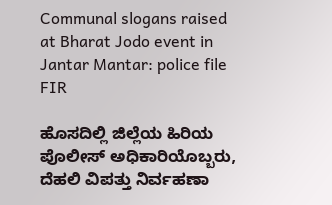Communal slogans raised at Bharat Jodo event in Jantar Mantar: police file FIR

ಹೊಸದಿಲ್ಲಿ ಜಿಲ್ಲೆಯ ಹಿರಿಯ ಪೊಲೀಸ್ ಅಧಿಕಾರಿಯೊಬ್ಬರು, ದೆಹಲಿ ವಿಪತ್ತು ನಿರ್ವಹಣಾ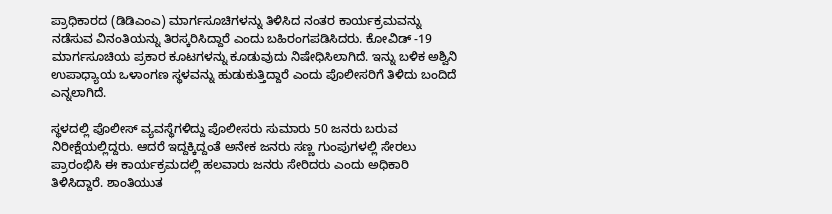ಪ್ರಾಧಿಕಾರದ (ಡಿಡಿಎಂಎ) ಮಾರ್ಗಸೂಚಿಗಳನ್ನು ತಿಳಿಸಿದ ನಂತರ ಕಾರ್ಯಕ್ರಮವನ್ನು ನಡೆಸುವ ವಿನಂತಿಯನ್ನು ತಿರಸ್ಕರಿಸಿದ್ದಾರೆ ಎಂದು ಬಹಿರಂಗಪಡಿಸಿದರು. ಕೋವಿಡ್ -19 ಮಾರ್ಗಸೂಚಿಯ ಪ್ರಕಾರ ಕೂಟಗಳನ್ನು ಕೂಡುವುದು ನಿಷೇಧಿಸಿಲಾಗಿದೆ. ಇನ್ನು ಬಳಿಕ ಅಶ್ವಿನಿ ಉಪಾಧ್ಯಾಯ ಒಳಾಂಗಣ ಸ್ಥಳವನ್ನು ಹುಡುಕುತ್ತಿದ್ದಾರೆ ಎಂದು ಪೊಲೀಸರಿಗೆ ತಿಳಿದು ಬಂದಿದೆ ಎನ್ನಲಾಗಿದೆ.

ಸ್ಥಳದಲ್ಲಿ ಪೊಲೀಸ್ ವ್ಯವಸ್ಥೆಗಳಿದ್ದು ಪೊಲೀಸರು ಸುಮಾರು 50 ಜನರು ಬರುವ ನಿರೀಕ್ಷೆಯಲ್ಲಿದ್ದರು. ಆದರೆ ಇದ್ದಕ್ಕಿದ್ದಂತೆ ಅನೇಕ ಜನರು ಸಣ್ಣ ಗುಂಪುಗಳಲ್ಲಿ ಸೇರಲು ಪ್ರಾರಂಭಿಸಿ ಈ ಕಾರ್ಯಕ್ರಮದಲ್ಲಿ ಹಲವಾರು ಜನರು ಸೇರಿದರು ಎಂದು ಅಧಿಕಾರಿ ತಿಳಿಸಿದ್ದಾರೆ. ಶಾಂತಿಯುತ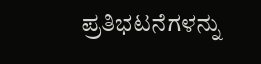ಪ್ರತಿಭಟನೆಗಳನ್ನು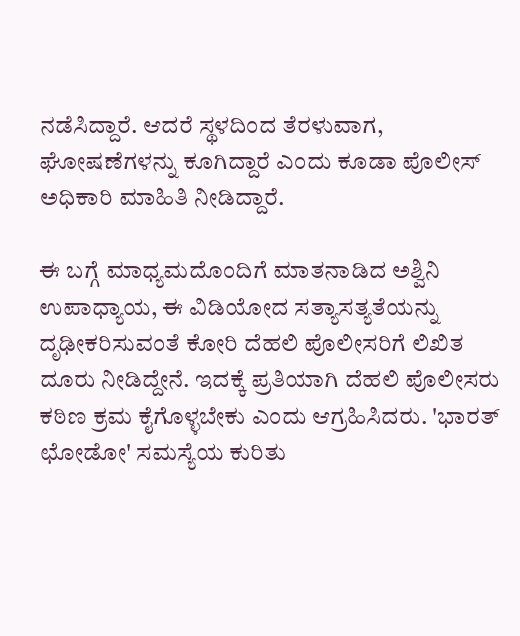ನಡೆಸಿದ್ದಾರೆ. ಆದರೆ ಸ್ಥಳದಿಂದ ತೆರಳುವಾಗ, ಘೋಷಣೆಗಳನ್ನು ಕೂಗಿದ್ದಾರೆ ಎಂದು ಕೂಡಾ ಪೊಲೀಸ್‌ ಅಧಿಕಾರಿ ಮಾಹಿತಿ ನೀಡಿದ್ದಾರೆ.

ಈ ಬಗ್ಗೆ ಮಾಧ್ಯಮದೊಂದಿಗೆ ಮಾತನಾಡಿದ ಅಶ್ವಿನಿ ಉಪಾಧ್ಯಾಯ, ಈ ವಿಡಿಯೋದ ಸತ್ಯಾಸತ್ಯತೆಯನ್ನು ದೃಢೀಕರಿಸುವಂತೆ ಕೋರಿ ದೆಹಲಿ ಪೊಲೀಸರಿಗೆ ಲಿಖಿತ ದೂರು ನೀಡಿದ್ದೇನೆ. ಇದಕ್ಕೆ ಪ್ರತಿಯಾಗಿ ದೆಹಲಿ ಪೊಲೀಸರು ಕಠಿಣ ಕ್ರಮ ಕೈಗೊಳ್ಳಬೇಕು ಎಂದು ಆಗ್ರಹಿಸಿದರು. 'ಭಾರತ್ ಛೋಡೋ' ಸಮಸ್ಯೆಯ ಕುರಿತು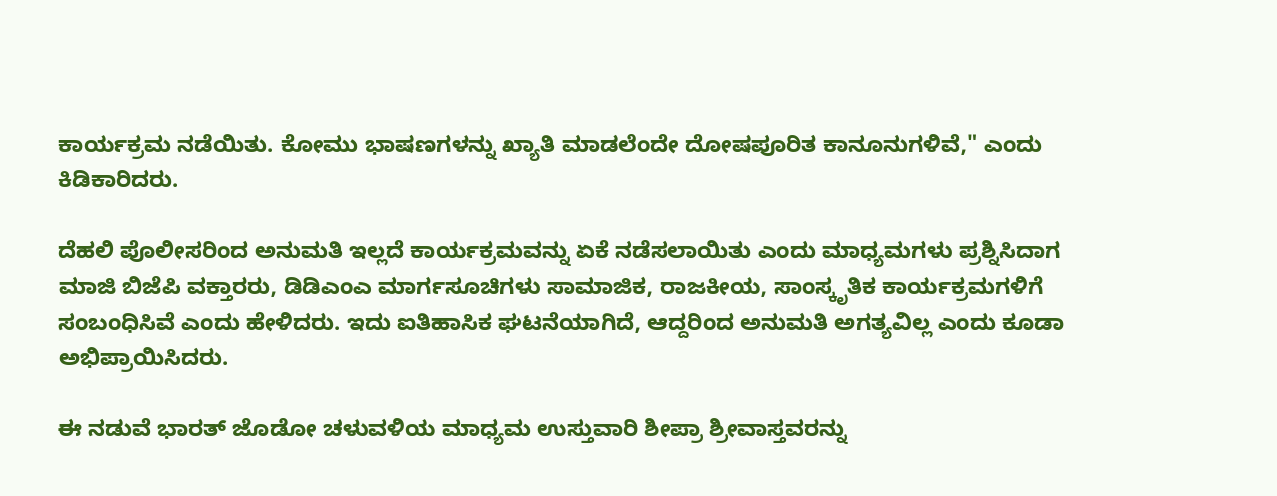ಕಾರ್ಯಕ್ರಮ ನಡೆಯಿತು. ಕೋಮು ಭಾಷಣಗಳನ್ನು ಖ್ಯಾತಿ ಮಾಡಲೆಂದೇ ದೋಷಪೂರಿತ ಕಾನೂನುಗಳಿವೆ," ಎಂದು ಕಿಡಿಕಾರಿದರು.

ದೆಹಲಿ ಪೊಲೀಸರಿಂದ ಅನುಮತಿ ಇಲ್ಲದೆ ಕಾರ್ಯಕ್ರಮವನ್ನು ಏಕೆ ನಡೆಸಲಾಯಿತು ಎಂದು ಮಾಧ್ಯಮಗಳು ಪ್ರಶ್ನಿಸಿದಾಗ ಮಾಜಿ ಬಿಜೆಪಿ ವಕ್ತಾರರು, ಡಿಡಿಎಂಎ ಮಾರ್ಗಸೂಚಿಗಳು ಸಾಮಾಜಿಕ, ರಾಜಕೀಯ, ಸಾಂಸ್ಕೃತಿಕ ಕಾರ್ಯಕ್ರಮಗಳಿಗೆ ಸಂಬಂಧಿಸಿವೆ ಎಂದು ಹೇಳಿದರು. ಇದು ಐತಿಹಾಸಿಕ ಘಟನೆಯಾಗಿದೆ, ಆದ್ದರಿಂದ ಅನುಮತಿ ಅಗತ್ಯವಿಲ್ಲ ಎಂದು ಕೂಡಾ ಅಭಿಪ್ರಾಯಿಸಿದರು.

ಈ ನಡುವೆ ಭಾರತ್ ಜೊಡೋ ಚಳುವಳಿಯ ಮಾಧ್ಯಮ ಉಸ್ತುವಾರಿ ಶೀಪ್ರಾ ಶ್ರೀವಾಸ್ತವರನ್ನು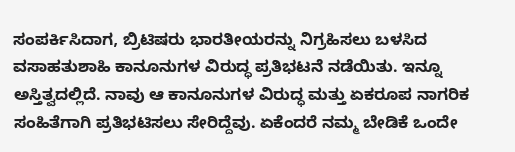ಸಂಪರ್ಕಿಸಿದಾಗ, ಬ್ರಿಟಿಷರು ಭಾರತೀಯರನ್ನು ನಿಗ್ರಹಿಸಲು ಬಳಸಿದ ವಸಾಹತುಶಾಹಿ ಕಾನೂನುಗಳ ವಿರುದ್ಧ ಪ್ರತಿಭಟನೆ ನಡೆಯಿತು. ಇನ್ನೂ ಅಸ್ತಿತ್ವದಲ್ಲಿದೆ. ನಾವು ಆ ಕಾನೂನುಗಳ ವಿರುದ್ಧ ಮತ್ತು ಏಕರೂಪ ನಾಗರಿಕ ಸಂಹಿತೆಗಾಗಿ ಪ್ರತಿಭಟಿಸಲು ಸೇರಿದ್ದೆವು. ಏಕೆಂದರೆ ನಮ್ಮ ಬೇಡಿಕೆ ಒಂದೇ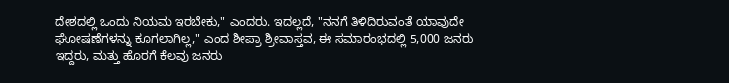ದೇಶದಲ್ಲಿ ಒಂದು ನಿಯಮ ಇರಬೇಕು," ಎಂದರು. ಇದಲ್ಲದೆ, "ನನಗೆ ತಿಳಿದಿರುವಂತೆ ಯಾವುದೇ ಘೋಷಣೆಗಳನ್ನು ಕೂಗಲಾಗಿಲ್ಲ," ಎಂದ ಶೀಪ್ರಾ ಶ್ರೀವಾಸ್ತವ, ಈ ಸಮಾರಂಭದಲ್ಲಿ 5,000 ಜನರು ಇದ್ದರು, ಮತ್ತು ಹೊರಗೆ ಕೆಲವು ಜನರು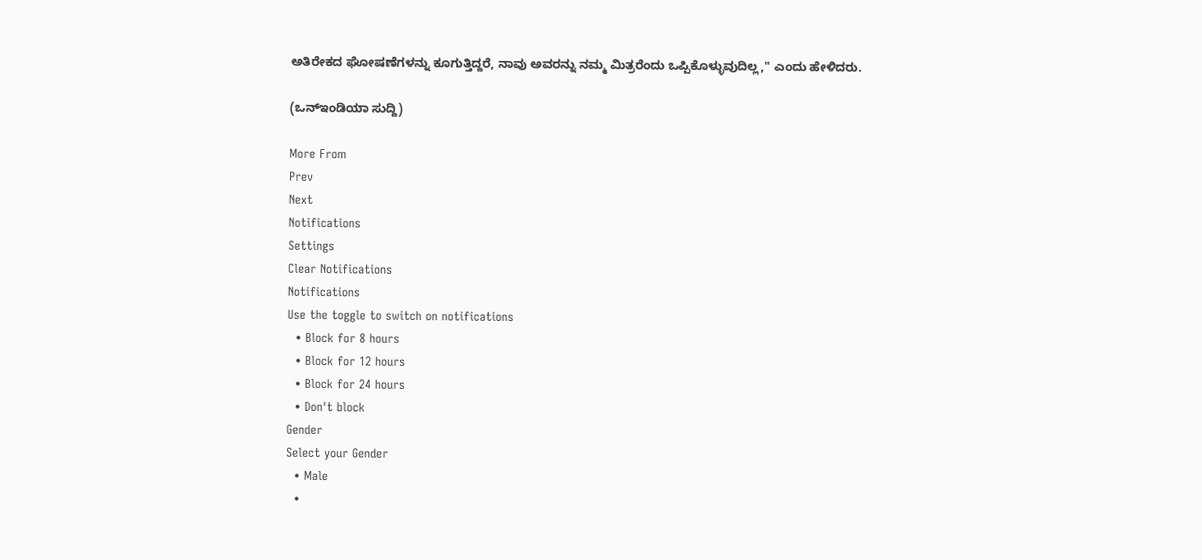ಅತಿರೇಕದ ಘೋಷಣೆಗಳನ್ನು ಕೂಗುತ್ತಿದ್ದರೆ, ನಾವು ಅವರನ್ನು ನಮ್ಮ ಮಿತ್ರರೆಂದು ಒಪ್ಪಿಕೊಳ್ಳುವುದಿಲ್ಲ," ಎಂದು ಹೇಳಿದರು.

(ಒನ್‌ಇಂಡಿಯಾ ಸುದ್ದಿ)

More From
Prev
Next
Notifications
Settings
Clear Notifications
Notifications
Use the toggle to switch on notifications
  • Block for 8 hours
  • Block for 12 hours
  • Block for 24 hours
  • Don't block
Gender
Select your Gender
  • Male
  •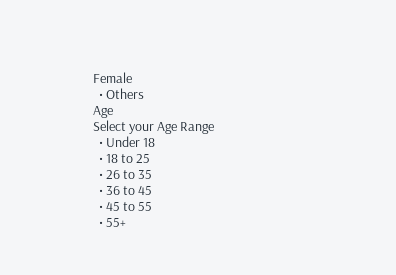Female
  • Others
Age
Select your Age Range
  • Under 18
  • 18 to 25
  • 26 to 35
  • 36 to 45
  • 45 to 55
  • 55+